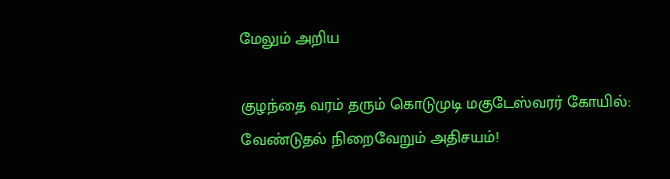மேலும் அறிய

குழந்தை வரம் தரும் கொடுமுடி மகுடேஸ்வரர் கோயில்: வேண்டுதல் நிறைவேறும் அதிசயம்!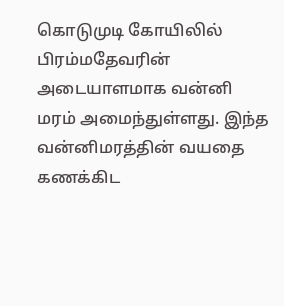கொடுமுடி கோயிலில் பிரம்மதேவரின் அடையாளமாக வன்னி மரம் அமைந்துள்ளது. இந்த வன்னிமரத்தின் வயதை கணக்கிட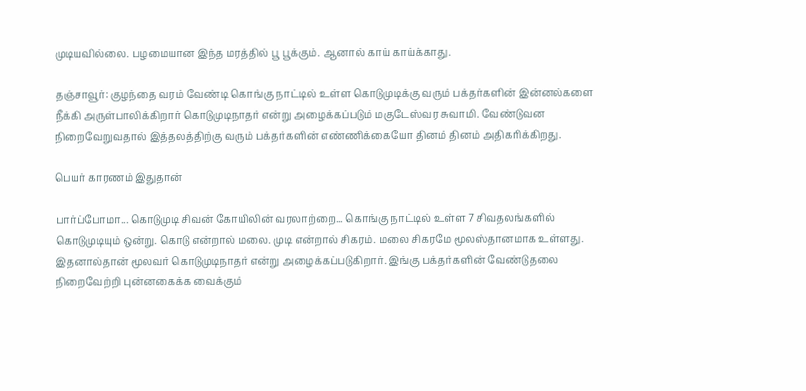முடியவில்லை. பழமையான இந்த மரத்தில் பூ பூக்கும். ஆனால் காய் காய்க்காது.

தஞ்சாவூர்: குழந்தை வரம் வேண்டி கொங்கு நாட்டில் உள்ள கொடுமுடிக்கு வரும் பக்தர்களின் இன்னல்களை நீக்கி அருள்பாலிக்கிறார் கொடுமுடிநாதர் என்று அழைக்கப்படும் மகுடேஸ்வர சுவாமி. வேண்டுவன நிறைவேறுவதால் இத்தலத்திற்கு வரும் பக்தர்களின் எண்ணிக்கையோ தினம் தினம் அதிகரிக்கிறது.

பெயர் காரணம் இதுதான்

பார்ப்போமா... கொடுமுடி சிவன் கோயிலின் வரலாற்றை... கொங்கு நாட்டில் உள்ள 7 சிவதலங்களில் கொடுமுடியும் ஒன்று. கொடு என்றால் மலை. முடி என்றால் சிகரம். மலை சிகரமே மூலஸ்தானமாக உள்ளது. இதனால்தான் மூலவர் கொடுமுடிநாதர் என்று அழைக்கப்படுகிறார். இங்கு பக்தர்களின் வேண்டுதலை நிறைவேற்றி புன்னகைக்க வைக்கும்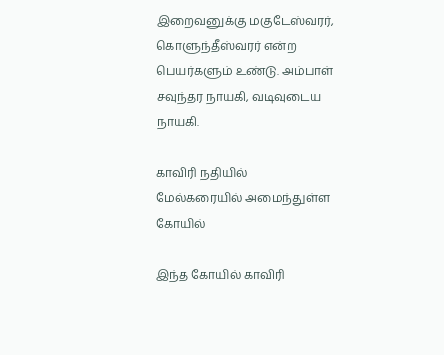இறைவனுக்கு மகுடேஸ்வரர், கொளுந்தீஸ்வரர் என்ற பெயர்களும் உண்டு. அம்பாள் சவுந்தர நாயகி, வடிவுடைய நாயகி.

காவிரி நதியில் மேல்கரையில் அமைந்துள்ள கோயில்

இந்த கோயில் காவிரி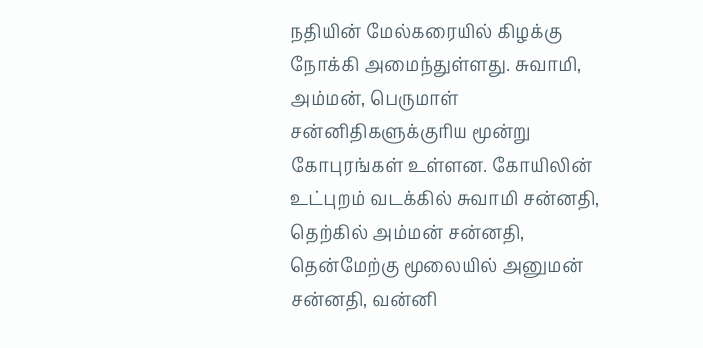நதியின் மேல்கரையில் கிழக்கு நோக்கி அமைந்துள்ளது. சுவாமி, அம்மன், பெருமாள் சன்னிதிகளுக்குரிய மூன்று கோபுரங்கள் உள்ளன. கோயிலின் உட்புறம் வடக்கில் சுவாமி சன்னதி, தெற்கில் அம்மன் சன்னதி, தென்மேற்கு மூலையில் அனுமன் சன்னதி, வன்னி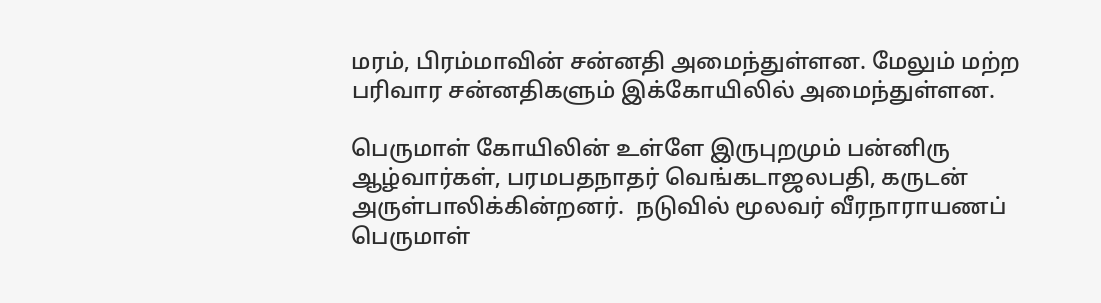மரம், பிரம்மாவின் சன்னதி அமைந்துள்ளன. மேலும் மற்ற பரிவார சன்னதிகளும் இக்கோயிலில் அமைந்துள்ளன.

பெருமாள் கோயிலின் உள்ளே இருபுறமும் பன்னிரு ஆழ்வார்கள், பரமபதநாதர் வெங்கடாஜலபதி, கருடன் அருள்பாலிக்கின்றனர்.  நடுவில் மூலவர் வீரநாராயணப் பெருமாள்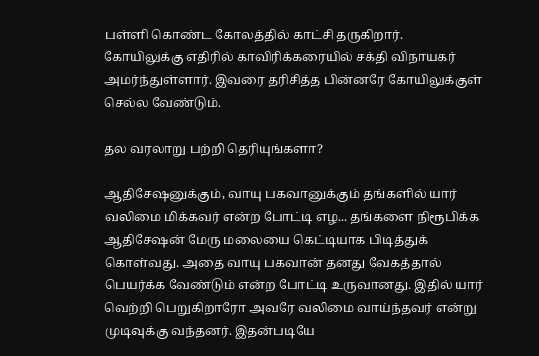பள்ளி கொண்ட கோலத்தில் காட்சி தருகிறார். கோயிலுக்கு எதிரில் காவிரிக்கரையில் சக்தி விநாயகர் அமர்ந்துள்ளார். இவரை தரிசித்த பின்னரே கோயிலுக்குள் செல்ல வேண்டும்.

தல வரலாறு பற்றி தெரியுங்களா?

ஆதிசேஷனுக்கும், வாயு பகவானுக்கும் தங்களில் யார் வலிமை மிக்கவர் என்ற போட்டி எழ... தங்களை நிரூபிக்க ஆதிசேஷன் மேரு மலையை கெட்டியாக பிடித்துக் கொள்வது. அதை வாயு பகவான் தனது வேகத்தால் பெயர்க்க வேண்டும் என்ற போட்டி உருவானது. இதில் யார் வெற்றி பெறுகிறாரோ அவரே வலிமை வாய்ந்தவர் என்று முடிவுக்கு வந்தனர். இதன்படியே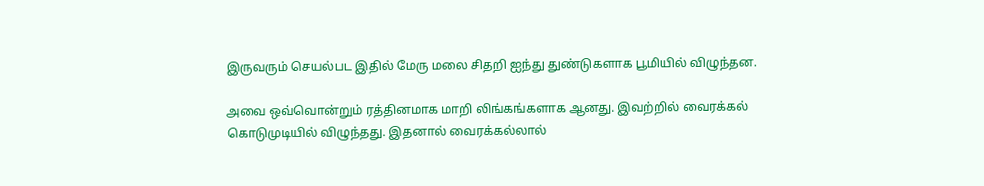இருவரும் செயல்பட இதில் மேரு மலை சிதறி ஐந்து துண்டுகளாக பூமியில் விழுந்தன.

அவை ஒவ்வொன்றும் ரத்தினமாக மாறி லிங்கங்களாக ஆனது. இவற்றில் வைரக்கல் கொடுமுடியில் விழுந்தது. இதனால் வைரக்கல்லால்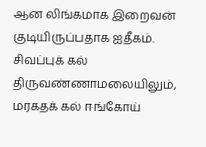ஆன லிங்கமாக இறைவன் குடியிருப்பதாக ஐதீகம். சிவப்புக் கல் திருவண்ணாமலையிலும், மரகதக் கல் ஈங்கோய்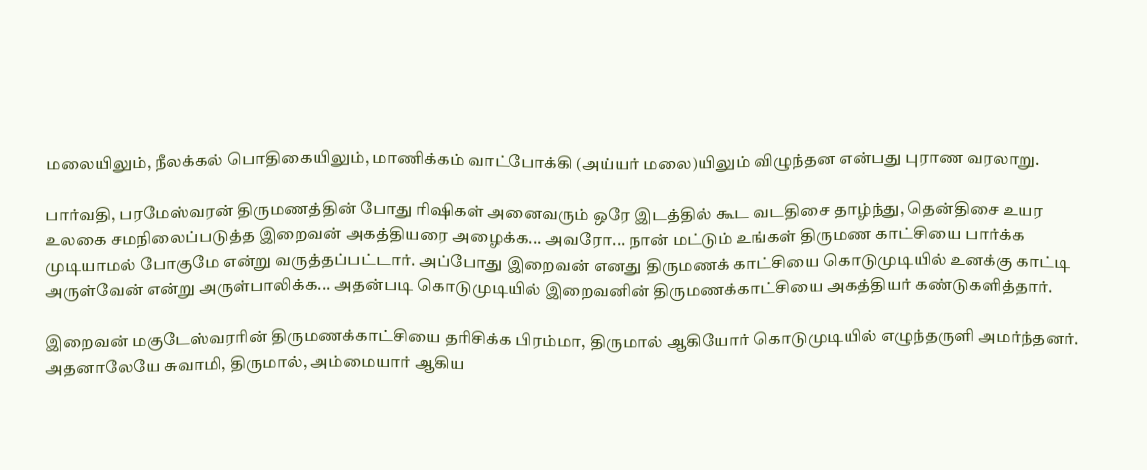மலையிலும், நீலக்கல் பொதிகையிலும், மாணிக்கம் வாட்போக்கி (அய்யர் மலை)யிலும் விழுந்தன என்பது புராண வரலாறு.

பார்வதி, பரமேஸ்வரன் திருமணத்தின் போது ரிஷிகள் அனைவரும் ஒரே இடத்தில் கூட வடதிசை தாழ்ந்து, தென்திசை உயர உலகை சமநிலைப்படுத்த இறைவன் அகத்தியரை அழைக்க... அவரோ... நான் மட்டும் உங்கள் திருமண காட்சியை பார்க்க முடியாமல் போகுமே என்று வருத்தப்பட்டார். அப்போது இறைவன் எனது திருமணக் காட்சியை கொடுமுடியில் உனக்கு காட்டி அருள்வேன் என்று அருள்பாலிக்க... அதன்படி கொடுமுடியில் இறைவனின் திருமணக்காட்சியை அகத்தியர் கண்டுகளித்தார்.

இறைவன் மகுடேஸ்வரரின் திருமணக்காட்சியை தரிசிக்க பிரம்மா, திருமால் ஆகியோர் கொடுமுடியில் எழுந்தருளி அமர்ந்தனர். அதனாலேயே சுவாமி, திருமால், அம்மையார் ஆகிய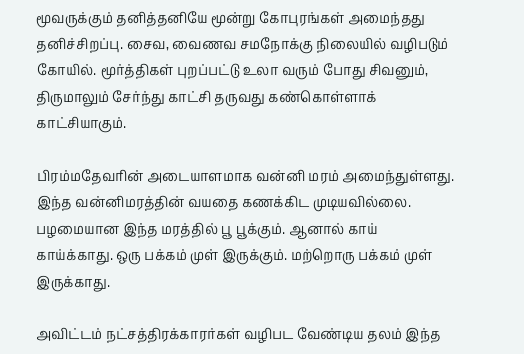மூவருக்கும் தனித்தனியே மூன்று கோபுரங்கள் அமைந்தது தனிச்சிறப்பு. சைவ, வைணவ சமநோக்கு நிலையில் வழிபடும் கோயில். மூர்த்திகள் புறப்பட்டு உலா வரும் போது சிவனும், திருமாலும் சேர்ந்து காட்சி தருவது கண்கொள்ளாக் காட்சியாகும்.

பிரம்மதேவரின் அடையாளமாக வன்னி மரம் அமைந்துள்ளது. இந்த வன்னிமரத்தின் வயதை கணக்கிட முடியவில்லை. பழமையான இந்த மரத்தில் பூ பூக்கும். ஆனால் காய் காய்க்காது. ஒரு பக்கம் முள் இருக்கும். மற்றொரு பக்கம் முள் இருக்காது.

அவிட்டம் நட்சத்திரக்காரர்கள் வழிபட வேண்டிய தலம் இந்த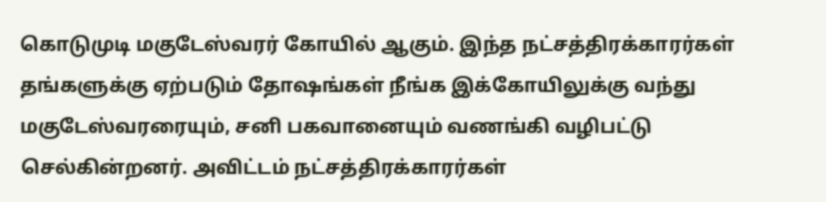கொடுமுடி மகுடேஸ்வரர் கோயில் ஆகும். இந்த நட்சத்திரக்காரர்கள் தங்களுக்கு ஏற்படும் தோஷங்கள் நீங்க இக்கோயிலுக்கு வந்து மகுடேஸ்வரரையும், சனி பகவானையும் வணங்கி வழிபட்டு செல்கின்றனர். அவிட்டம் நட்சத்திரக்காரர்கள்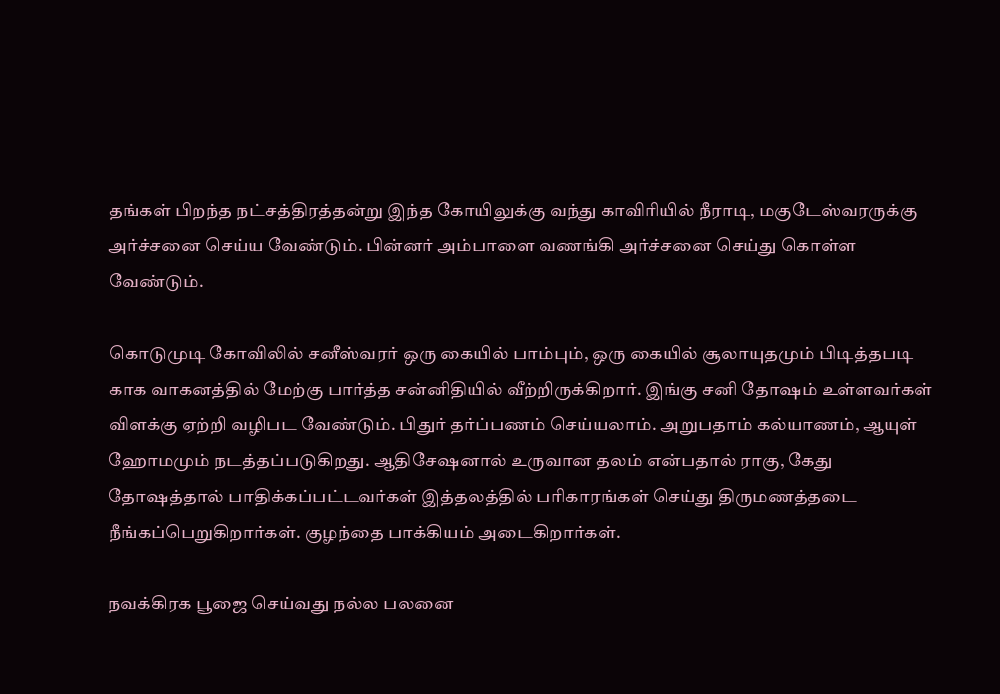தங்கள் பிறந்த நட்சத்திரத்தன்று இந்த கோயிலுக்கு வந்து காவிரியில் நீராடி, மகுடேஸ்வரருக்கு அர்ச்சனை செய்ய வேண்டும். பின்னர் அம்பாளை வணங்கி அர்ச்சனை செய்து கொள்ள வேண்டும்.

கொடுமுடி கோவிலில் சனீஸ்வரர் ஒரு கையில் பாம்பும், ஒரு கையில் சூலாயுதமும் பிடித்தபடி காக வாகனத்தில் மேற்கு பார்த்த சன்னிதியில் வீற்றிருக்கிறார். இங்கு சனி தோஷம் உள்ளவர்கள் விளக்கு ஏற்றி வழிபட வேண்டும். பிதுர் தர்ப்பணம் செய்யலாம். அறுபதாம் கல்யாணம், ஆயுள் ஹோமமும் நடத்தப்படுகிறது. ஆதிசேஷனால் உருவான தலம் என்பதால் ராகு, கேது தோஷத்தால் பாதிக்கப்பட்டவர்கள் இத்தலத்தில் பரிகாரங்கள் செய்து திருமணத்தடை நீங்கப்பெறுகிறார்கள். குழந்தை பாக்கியம் அடைகிறார்கள்.

நவக்கிரக பூஜை செய்வது நல்ல பலனை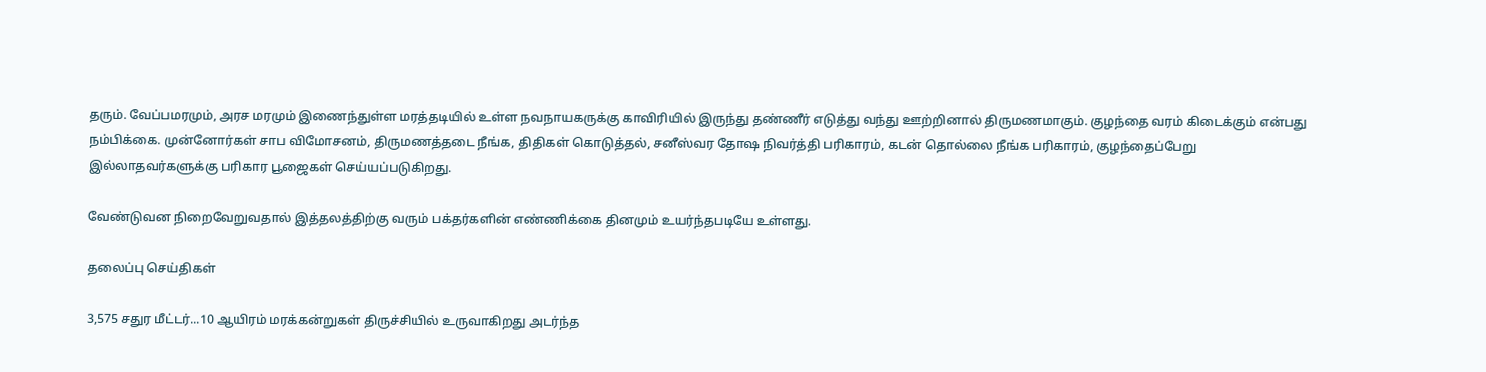தரும். வேப்பமரமும், அரச மரமும் இணைந்துள்ள மரத்தடியில் உள்ள நவநாயகருக்கு காவிரியில் இருந்து தண்ணீர் எடுத்து வந்து ஊற்றினால் திருமணமாகும். குழந்தை வரம் கிடைக்கும் என்பது நம்பிக்கை. முன்னோர்கள் சாப விமோசனம், திருமணத்தடை நீங்க, திதிகள் கொடுத்தல், சனீஸ்வர தோஷ நிவர்த்தி பரிகாரம், கடன் தொல்லை நீங்க பரிகாரம், குழந்தைப்பேறு இல்லாதவர்களுக்கு பரிகார பூஜைகள் செய்யப்படுகிறது.

வேண்டுவன நிறைவேறுவதால் இத்தலத்திற்கு வரும் பக்தர்களின் எண்ணிக்கை தினமும் உயர்ந்தபடியே உள்ளது.

தலைப்பு செய்திகள்

3,575 சதுர மீட்டர்...10 ஆயிரம் மரக்கன்றுகள் திருச்சியில் உருவாகிறது அடர்ந்த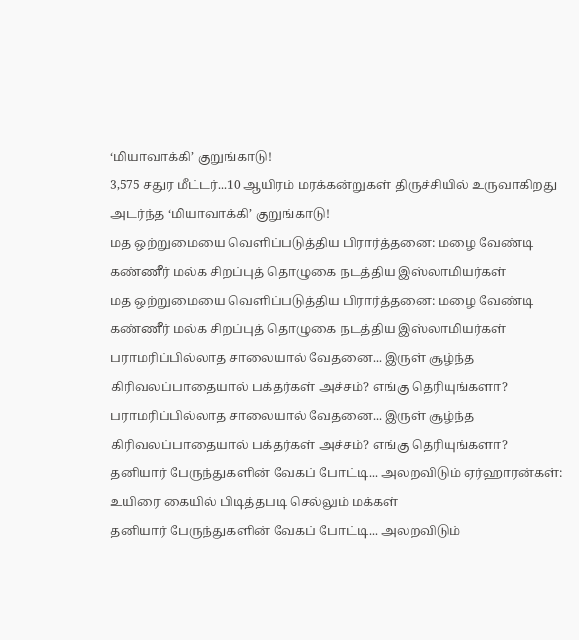‘மியாவாக்கி’ குறுங்காடு!
3,575 சதுர மீட்டர்...10 ஆயிரம் மரக்கன்றுகள் திருச்சியில் உருவாகிறது அடர்ந்த ‘மியாவாக்கி’ குறுங்காடு!
மத ஒற்றுமையை வெளிப்படுத்திய பிரார்த்தனை: மழை வேண்டி கண்ணீர் மல்க சிறப்புத் தொழுகை நடத்திய இஸ்லாமியர்கள்
மத ஒற்றுமையை வெளிப்படுத்திய பிரார்த்தனை: மழை வேண்டி கண்ணீர் மல்க சிறப்புத் தொழுகை நடத்திய இஸ்லாமியர்கள்
பராமரிப்பில்லாத சாலையால் வேதனை... இருள் சூழ்ந்த கிரிவலப்பாதையால் பக்தர்கள் அச்சம்? எங்கு தெரியுங்களா?
பராமரிப்பில்லாத சாலையால் வேதனை... இருள் சூழ்ந்த கிரிவலப்பாதையால் பக்தர்கள் அச்சம்? எங்கு தெரியுங்களா?
தனியார் பேருந்துகளின் வேகப் போட்டி... அலறவிடும் ஏர்ஹாரன்கள்: உயிரை கையில் பிடித்தபடி செல்லும் மக்கள்
தனியார் பேருந்துகளின் வேகப் போட்டி... அலறவிடும்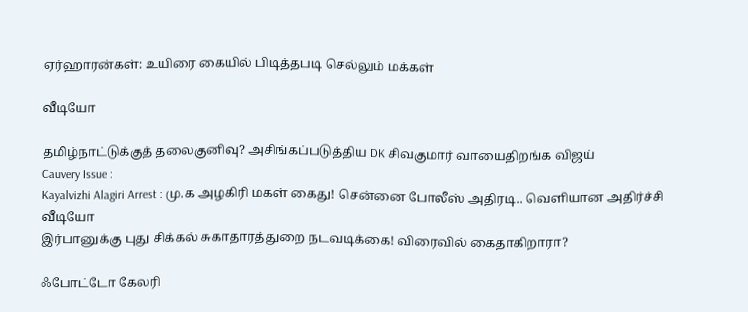ஏர்ஹாரன்கள்: உயிரை கையில் பிடித்தபடி செல்லும் மக்கள்

வீடியோ

தமிழ்நாட்டுக்குத் தலைகுனிவு? அசிங்கப்படுத்திய DK சிவகுமார் வாயைதிறங்க விஜய்
Cauvery Issue :
Kayalvizhi Alagiri Arrest : மு.க அழகிரி மகள் கைது! சென்னை போலீஸ் அதிரடி.. வெளியான அதிர்ச்சி வீடியோ
இர்பானுக்கு புது சிக்கல் சுகாதாரத்துறை நடவடிக்கை! விரைவில் கைதாகிறாரா?

ஃபோட்டோ கேலரி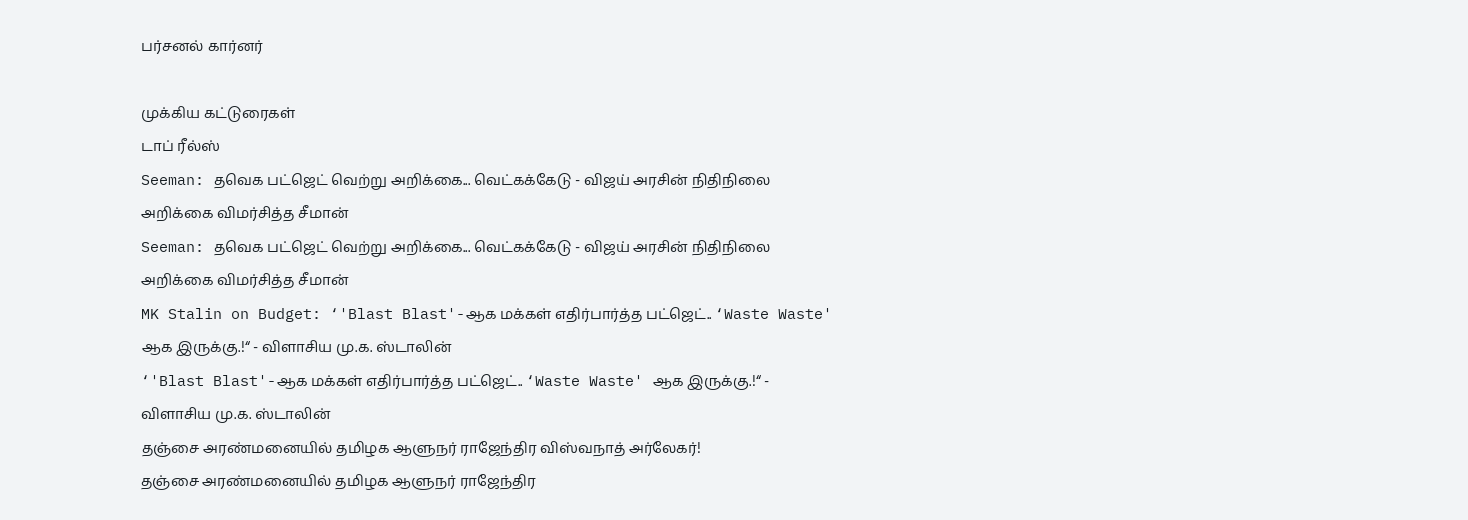பர்சனல் கார்னர்

முக்கிய கட்டுரைகள்
டாப் ரீல்ஸ்
Seeman: தவெக பட்ஜெட் வெற்று அறிக்கை... வெட்கக்கேடு - விஜய் அரசின் நிதிநிலை அறிக்கை விமர்சித்த சீமான்
Seeman: தவெக பட்ஜெட் வெற்று அறிக்கை... வெட்கக்கேடு - விஜய் அரசின் நிதிநிலை அறிக்கை விமர்சித்த சீமான்
MK Stalin on Budget: ‘'Blast Blast'-ஆக மக்கள் எதிர்பார்த்த பட்ஜெட்.. ‘Waste Waste' ஆக இருக்கு.!“ - விளாசிய மு.க. ஸ்டாலின்
‘'Blast Blast'-ஆக மக்கள் எதிர்பார்த்த பட்ஜெட்.. ‘Waste Waste' ஆக இருக்கு.!“ - விளாசிய மு.க. ஸ்டாலின்
தஞ்சை அரண்மனையில் தமிழக ஆளுநர் ராஜேந்திர விஸ்வநாத் அர்லேகர்!
தஞ்சை அரண்மனையில் தமிழக ஆளுநர் ராஜேந்திர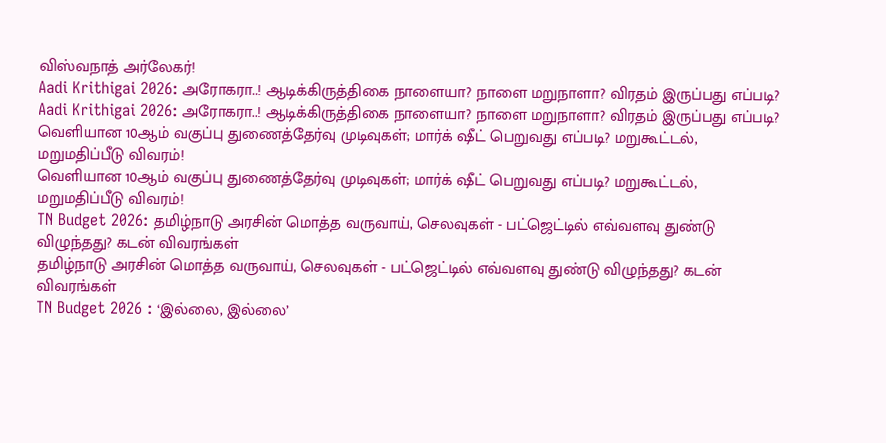விஸ்வநாத் அர்லேகர்!
Aadi Krithigai 2026: அரோகரா..! ஆடிக்கிருத்திகை நாளையா? நாளை மறுநாளா? விரதம் இருப்பது எப்படி?
Aadi Krithigai 2026: அரோகரா..! ஆடிக்கிருத்திகை நாளையா? நாளை மறுநாளா? விரதம் இருப்பது எப்படி?
வெளியான 10ஆம் வகுப்பு துணைத்தேர்வு முடிவுகள்; மார்க் ஷீட் பெறுவது எப்படி? மறுகூட்டல், மறுமதிப்பீடு விவரம்!
வெளியான 10ஆம் வகுப்பு துணைத்தேர்வு முடிவுகள்; மார்க் ஷீட் பெறுவது எப்படி? மறுகூட்டல், மறுமதிப்பீடு விவரம்!
TN Budget 2026: தமிழ்நாடு அரசின் மொத்த வருவாய், செலவுகள் - பட்ஜெட்டில் எவ்வளவு துண்டு விழுந்தது? கடன் விவரங்கள்
தமிழ்நாடு அரசின் மொத்த வருவாய், செலவுகள் - பட்ஜெட்டில் எவ்வளவு துண்டு விழுந்தது? கடன் விவரங்கள்
TN Budget 2026 : ‘இல்லை, இல்லை’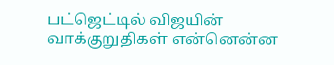பட்ஜெட்டில் விஜயின் வாக்குறுதிகள் என்னென்ன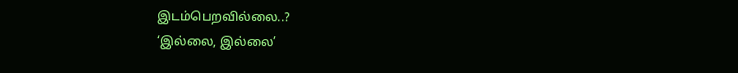இடம்பெறவில்லை..?
‘இல்லை, இல்லை’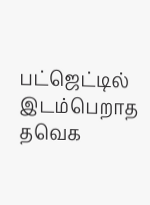பட்ஜெட்டில் இடம்பெறாத தவெக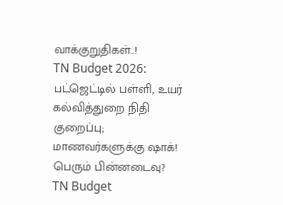வாக்குறுதிகள்..!
TN Budget 2026: பட்ஜெட்டில் பள்ளி, உயர் கல்வித்துறை நிதி குறைப்பு; மாணவர்களுக்கு ஷாக்! பெரும் பின்னடைவு?
TN Budget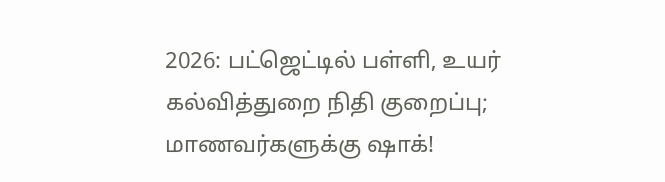2026: பட்ஜெட்டில் பள்ளி, உயர் கல்வித்துறை நிதி குறைப்பு; மாணவர்களுக்கு ஷாக்!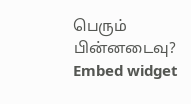பெரும் பின்னடைவு?
Embed widget